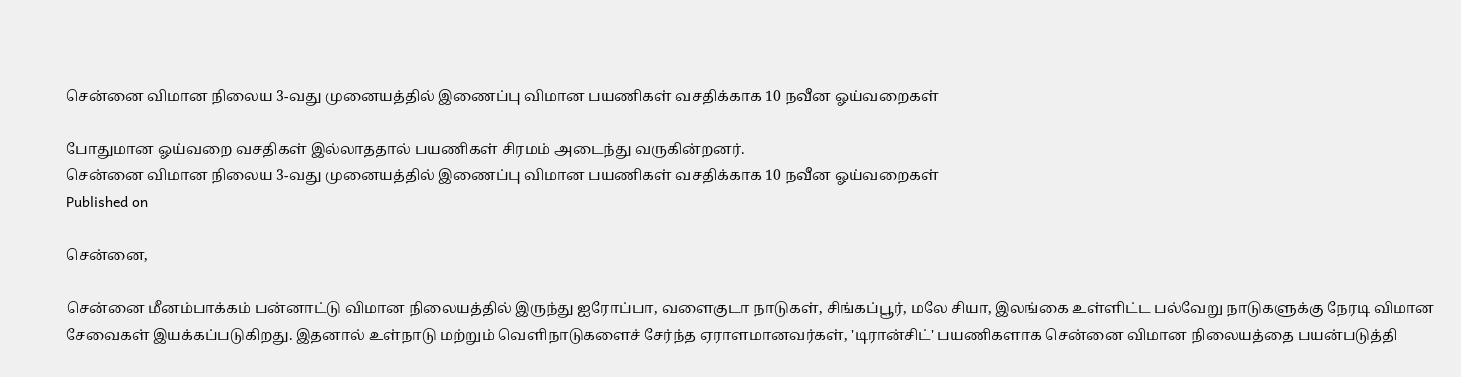சென்னை விமான நிலைய 3-வது முனையத்தில் இணைப்பு விமான பயணிகள் வசதிக்காக 10 நவீன ஓய்வறைகள்

போதுமான ஓய்வறை வசதிகள் இல்லாததால் பயணிகள் சிரமம் அடைந்து வருகின்றனர்.
சென்னை விமான நிலைய 3-வது முனையத்தில் இணைப்பு விமான பயணிகள் வசதிக்காக 10 நவீன ஓய்வறைகள்
Published on

சென்னை,

சென்னை மீனம்பாக்கம் பன்னாட்டு விமான நிலையத்தில் இருந்து ஐரோப்பா, வளைகுடா நாடுகள், சிங்கப்பூர், மலே சியா, இலங்கை உள்ளிட்ட பல்வேறு நாடுகளுக்கு நேரடி விமான சேவைகள் இயக்கப்படுகிறது. இதனால் உள்நாடு மற்றும் வெளிநாடுகளைச் சேர்ந்த ஏராளமானவர்கள், 'டிரான்சிட்' பயணிகளாக சென்னை விமான நிலையத்தை பயன்படுத்தி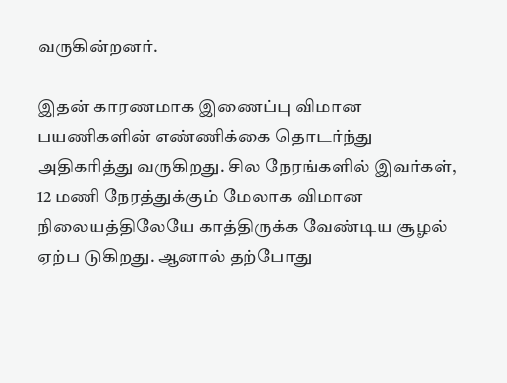வருகின்றனர்.

இதன் காரணமாக இணைப்பு விமான பயணிகளின் எண்ணிக்கை தொடர்ந்து அதிகரித்து வருகிறது. சில நேரங்களில் இவர்கள், 12 மணி நேரத்துக்கும் மேலாக விமான நிலையத்திலேயே காத்திருக்க வேண்டிய சூழல் ஏற்ப டுகிறது. ஆனால் தற்போது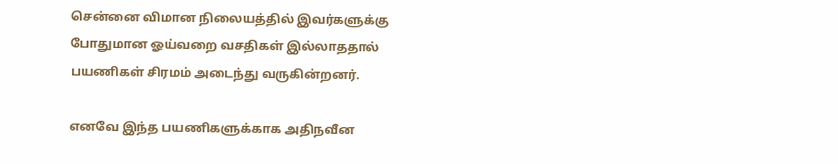சென்னை விமான நிலையத்தில் இவர்களுக்கு போதுமான ஓய்வறை வசதிகள் இல்லாததால் பயணிகள் சிரமம் அடைந்து வருகின்றனர்.

எனவே இந்த பயணிகளுக்காக அதிநவீன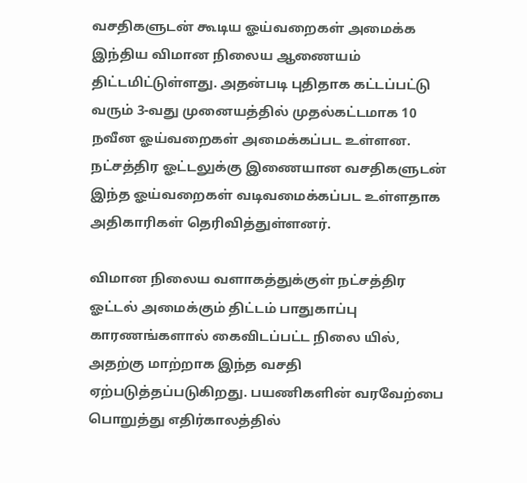வசதிகளுடன் கூடிய ஓய்வறைகள் அமைக்க இந்திய விமான நிலைய ஆணையம் திட்டமிட்டுள்ளது. அதன்படி புதிதாக கட்டப்பட்டு வரும் 3-வது முனையத்தில் முதல்கட்டமாக 10 நவீன ஓய்வறைகள் அமைக்கப்பட உள்ளன. நட்சத்திர ஓட்டலுக்கு இணையான வசதிகளுடன் இந்த ஓய்வறைகள் வடிவமைக்கப்பட உள்ளதாக அதிகாரிகள் தெரிவித்துள்ளனர்.

விமான நிலைய வளாகத்துக்குள் நட்சத்திர ஓட்டல் அமைக்கும் திட்டம் பாதுகாப்பு காரணங்களால் கைவிடப்பட்ட நிலை யில், அதற்கு மாற்றாக இந்த வசதி ஏற்படுத்தப்படுகிறது. பயணிகளின் வரவேற்பை பொறுத்து எதிர்காலத்தில்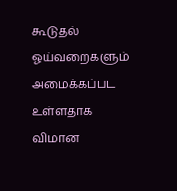கூடுதல் ஓய்வறைகளும் அமைக்கப்பட உள்ளதாக விமான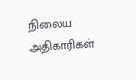நிலைய அதிகாரிகள்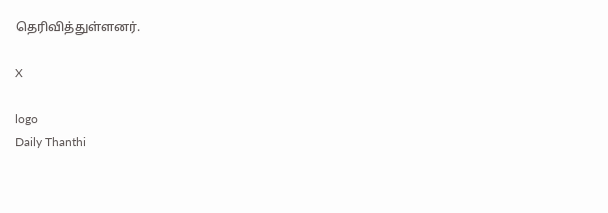தெரிவித்துள்ளனர்.

X

logo
Daily Thanthi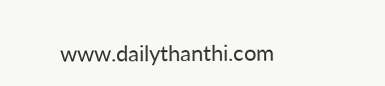www.dailythanthi.com